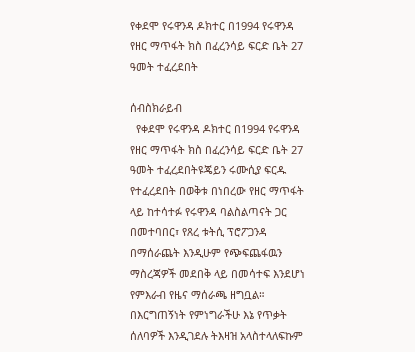የቀደሞ የሩዋንዳ ዶክተር በ1994 የሩዋንዳ የዘር ማጥፋት ክስ በፈረንሳይ ፍርድ ቤት 27 ዓመት ተፈረደበት

ሰብስክራይብ
  የቀደሞ የሩዋንዳ ዶክተር በ1994 የሩዋንዳ የዘር ማጥፋት ክስ በፈረንሳይ ፍርድ ቤት 27 ዓመት ተፈረደበትዩጄይን ሩሙሲያ ፍርዱ የተፈረደበት በወቅቱ በነበረው የዘር ማጥፋት ላይ ከተሳተፉ የሩዋንዳ ባልስልጣናት ጋር በመተባበር፣ የጸረ ቱትሲ ፕሮፖጋንዳ በማሰራጨት እንዲሁም የጭፍጨፋዉን ማስረጃዎች መደበቅ ላይ በመሳተፍ እንደሆነ የምእራብ የዜና ማሰራጫ ዘግቧል። በእርግጠኝነት የምነግራችሁ እኔ የጥቃት ሰለባዎች እንዲገደሉ ትእዛዝ አላስተላለፍኩም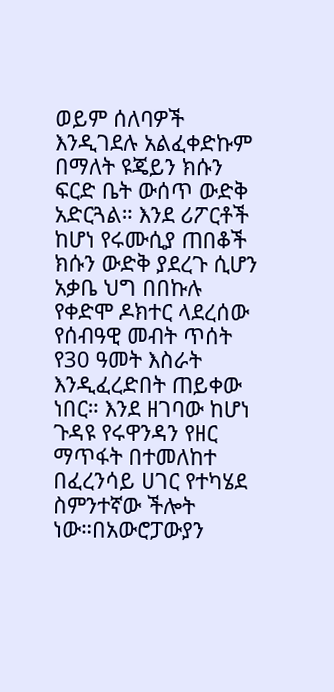ወይም ሰለባዎች እንዲገደሉ አልፈቀድኩም በማለት ዩጄይን ክሱን ፍርድ ቤት ውሰጥ ውድቅ አድርጓል። እንደ ሪፖርቶች ከሆነ የሩሙሲያ ጠበቆች ክሱን ውድቅ ያደረጉ ሲሆን አቃቤ ህግ በበኩሉ የቀድሞ ዶክተር ላደረሰው የሰብዓዊ መብት ጥሰት የ30 ዓመት እስራት እንዲፈረድበት ጠይቀው ነበር። እንደ ዘገባው ከሆነ ጉዳዩ የሩዋንዳን የዘር ማጥፋት በተመለከተ በፈረንሳይ ሀገር የተካሄደ ስምንተኛው ችሎት ነው።በአውሮፓውያን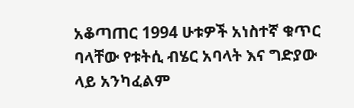አቆጣጠር 1994 ሁቱዎች አነስተኛ ቁጥር ባላቸው የቱትሲ ብሄር አባላት እና ግድያው ላይ አንካፈልም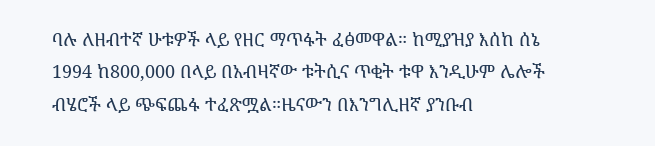ባሉ ለዘብተኛ ሁቱዎች ላይ የዘር ማጥፋት ፈፅመዋል። ከሚያዝያ እሰከ ሰኔ 1994 ከ800,000 በላይ በአብዛኛው ቱትሲና ጥቂት ቱዋ እንዲሁም ሌሎች ብሄሮች ላይ ጭፍጨፋ ተፈጽሟል።ዜናውን በእንግሊዘኛ ያንቡብ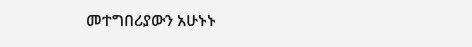መተግበሪያውን አሁኑኑ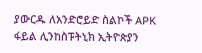ያውርዱ ለአንድሮይድ ስልኮች APK ፋይል ሊንከስፑትኒክ ኢትዮጵያን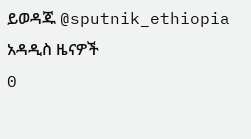ይወዳጁ @sputnik_ethiopia
አዳዲስ ዜናዎች
0